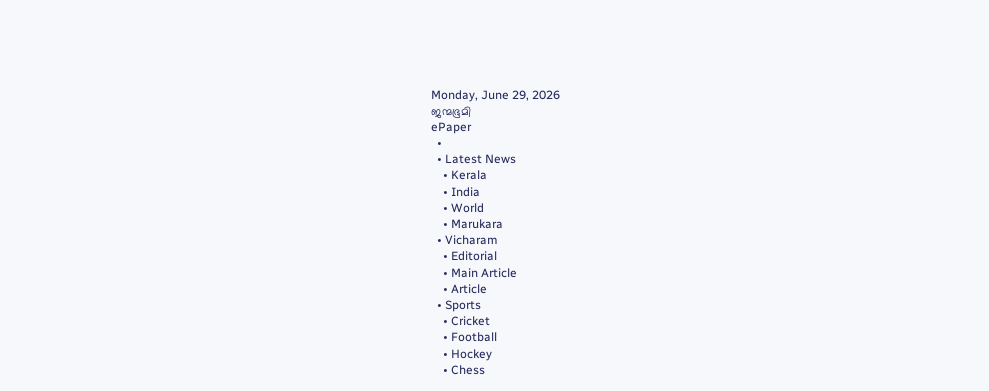Monday, June 29, 2026
ജന്മഭൂമി
ePaper
  •
  • Latest News
    • Kerala
    • India
    • World
    • Marukara
  • Vicharam
    • Editorial
    • Main Article
    • Article
  • Sports
    • Cricket
    • Football
    • Hockey
    • Chess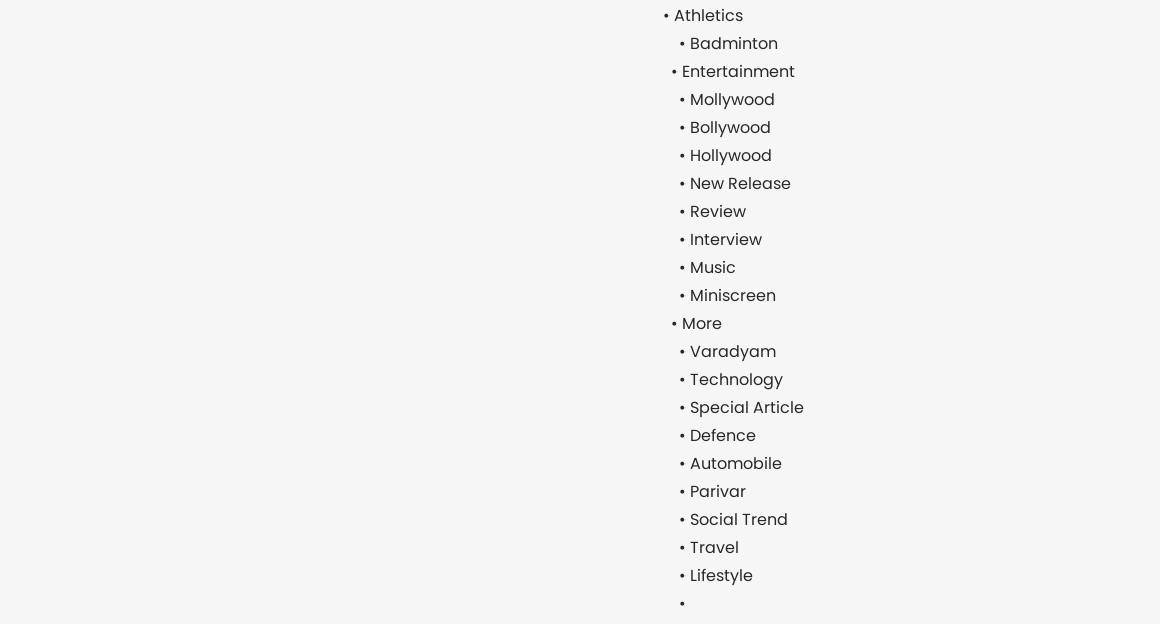• Athletics
    • Badminton
  • Entertainment
    • Mollywood
    • Bollywood
    • Hollywood
    • New Release
    • Review
    • Interview
    • Music
    • Miniscreen
  • More
    • Varadyam
    • Technology
    • Special Article
    • Defence
    • Automobile
    • Parivar
    • Social Trend
    • Travel
    • Lifestyle
    •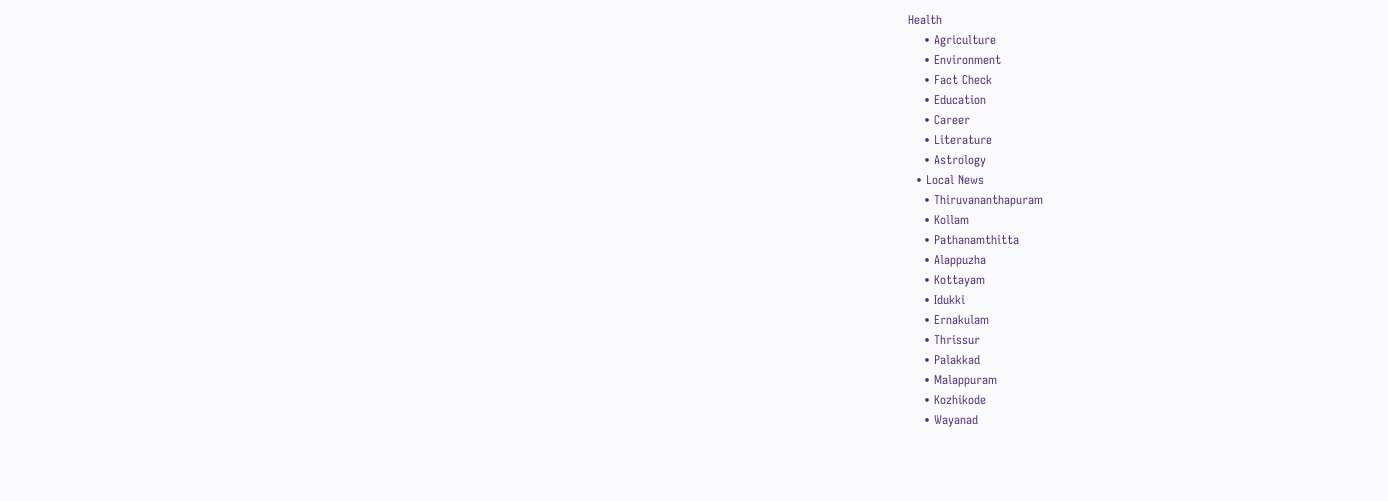Health
    • Agriculture
    • Environment
    • Fact Check
    • Education
    • Career
    • Literature
    • Astrology
  • Local News
    • Thiruvananthapuram
    • Kollam
    • Pathanamthitta
    • Alappuzha
    • Kottayam
    • Idukki
    • Ernakulam
    • Thrissur
    • Palakkad
    • Malappuram
    • Kozhikode
    • Wayanad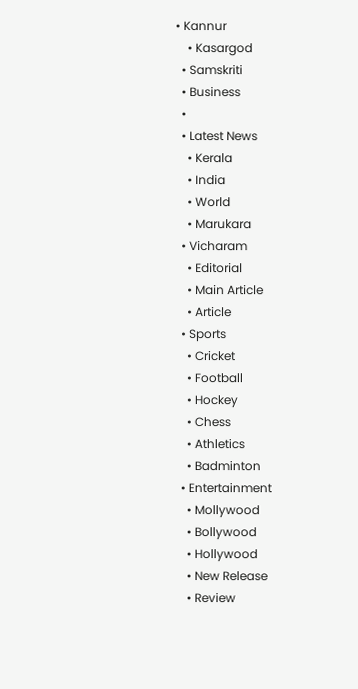• Kannur
    • Kasargod
  • Samskriti
  • Business
  •
  • Latest News
    • Kerala
    • India
    • World
    • Marukara
  • Vicharam
    • Editorial
    • Main Article
    • Article
  • Sports
    • Cricket
    • Football
    • Hockey
    • Chess
    • Athletics
    • Badminton
  • Entertainment
    • Mollywood
    • Bollywood
    • Hollywood
    • New Release
    • Review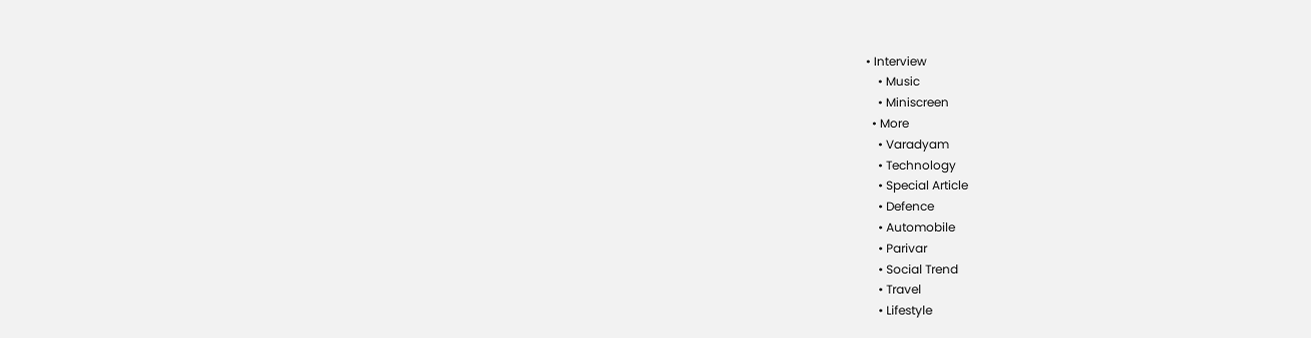• Interview
    • Music
    • Miniscreen
  • More
    • Varadyam
    • Technology
    • Special Article
    • Defence
    • Automobile
    • Parivar
    • Social Trend
    • Travel
    • Lifestyle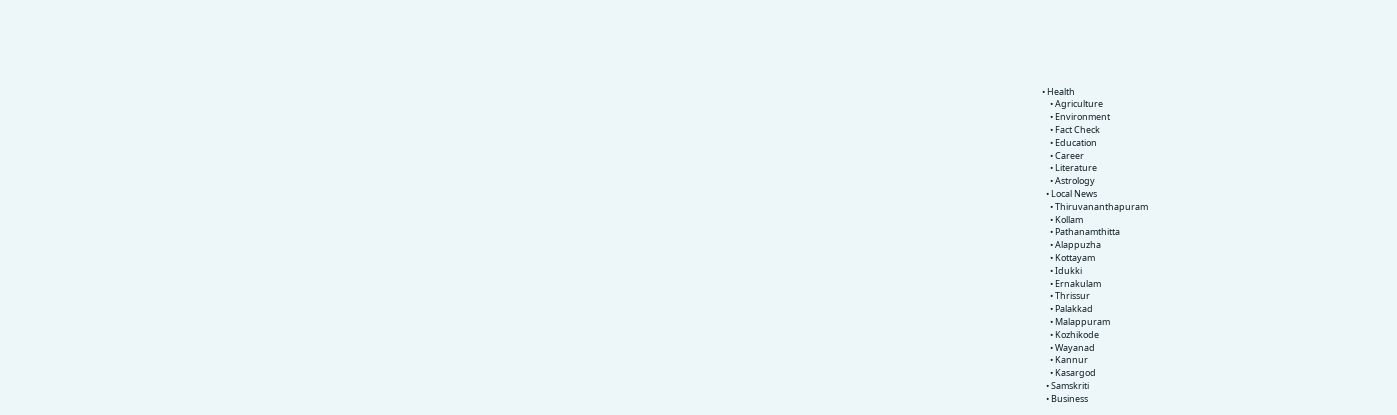• Health
    • Agriculture
    • Environment
    • Fact Check
    • Education
    • Career
    • Literature
    • Astrology
  • Local News
    • Thiruvananthapuram
    • Kollam
    • Pathanamthitta
    • Alappuzha
    • Kottayam
    • Idukki
    • Ernakulam
    • Thrissur
    • Palakkad
    • Malappuram
    • Kozhikode
    • Wayanad
    • Kannur
    • Kasargod
  • Samskriti
  • Business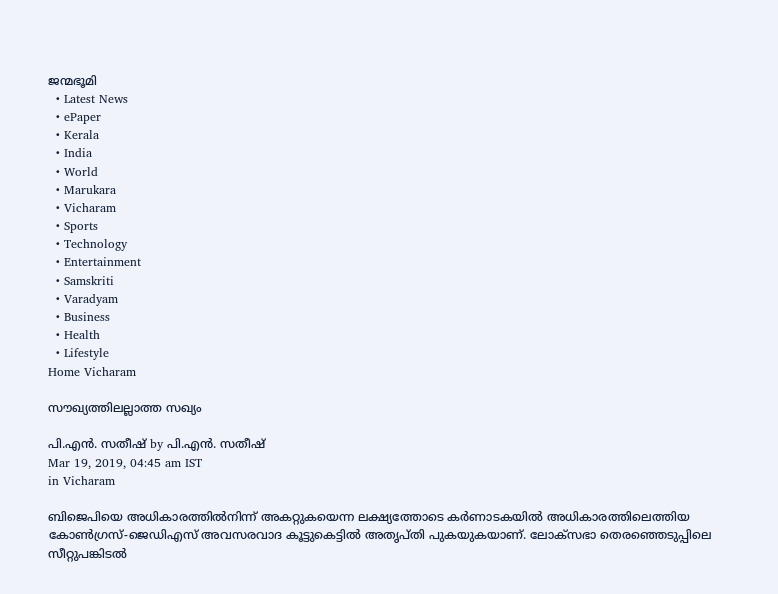ജന്മഭൂമി
  • Latest News
  • ePaper
  • Kerala
  • India
  • World
  • Marukara
  • Vicharam
  • Sports
  • Technology
  • Entertainment
  • Samskriti
  • Varadyam
  • Business
  • Health
  • Lifestyle
Home Vicharam

സൗഖ്യത്തിലല്ലാത്ത സഖ്യം

പി.എന്‍. സതീഷ് by പി.എന്‍. സതീഷ്
Mar 19, 2019, 04:45 am IST
in Vicharam

ബിജെപിയെ അധികാരത്തില്‍നിന്ന് അകറ്റുകയെന്ന ലക്ഷ്യത്തോടെ കര്‍ണാടകയില്‍ അധികാരത്തിലെത്തിയ കോണ്‍ഗ്രസ്-ജെഡിഎസ് അവസരവാദ കൂട്ടുകെട്ടില്‍ അതൃപ്തി പുകയുകയാണ്. ലോക്‌സഭാ തെരഞ്ഞെടുപ്പിലെ സീറ്റുപങ്കിടല്‍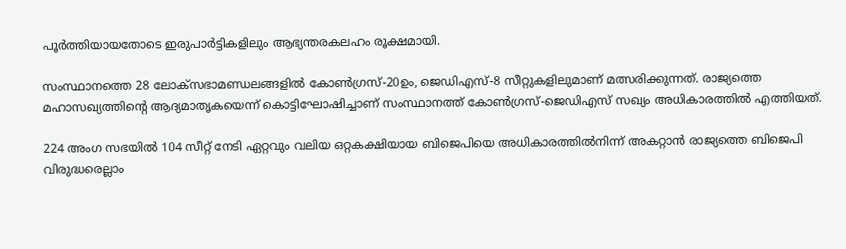പൂര്‍ത്തിയായതോടെ ഇരുപാര്‍ട്ടികളിലും ആഭ്യന്തരകലഹം രൂക്ഷമായി.

സംസ്ഥാനത്തെ 28 ലോക്‌സഭാമണ്ഡലങ്ങളില്‍ കോണ്‍ഗ്രസ്-20ഉം, ജെഡിഎസ്-8 സീറ്റുകളിലുമാണ് മത്സരിക്കുന്നത്. രാജ്യത്തെ മഹാസഖ്യത്തിന്റെ ആദ്യമാതൃകയെന്ന് കൊട്ടിഘോഷിച്ചാണ് സംസ്ഥാനത്ത് കോണ്‍ഗ്രസ്-ജെഡിഎസ് സഖ്യം അധികാരത്തില്‍ എത്തിയത്.

224 അംഗ സഭയില്‍ 104 സീറ്റ് നേടി ഏറ്റവും വലിയ ഒറ്റകക്ഷിയായ ബിജെപിയെ അധികാരത്തില്‍നിന്ന് അകറ്റാന്‍ രാജ്യത്തെ ബിജെപി വിരുദ്ധരെല്ലാം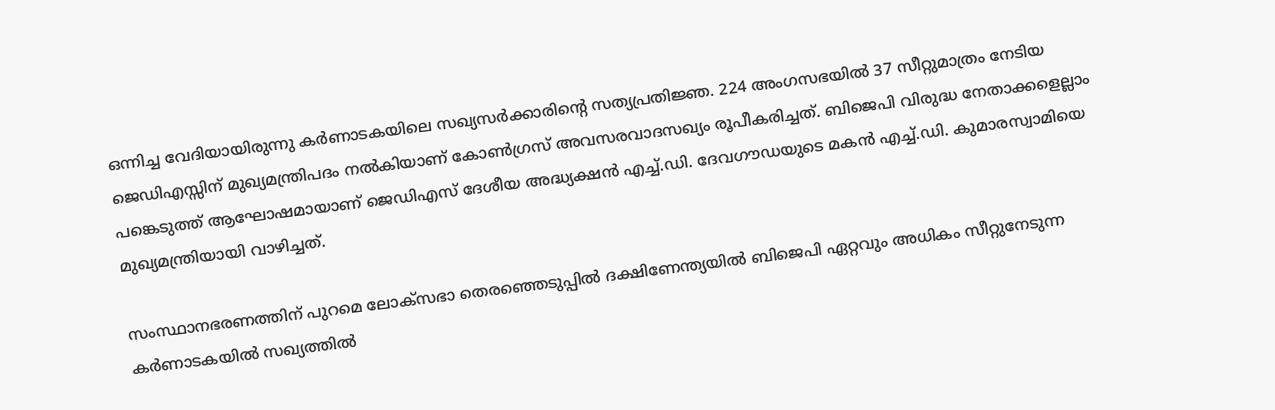ഒന്നിച്ച വേദിയായിരുന്നു കര്‍ണാടകയിലെ സഖ്യസര്‍ക്കാരിന്റെ സത്യപ്രതിജ്ഞ. 224 അംഗസഭയില്‍ 37 സീറ്റുമാത്രം നേടിയ ജെഡിഎസ്സിന് മുഖ്യമന്ത്രിപദം നല്‍കിയാണ് കോണ്‍ഗ്രസ് അവസരവാദസഖ്യം രൂപീകരിച്ചത്. ബിജെപി വിരുദ്ധ നേതാക്കളെല്ലാം പങ്കെടുത്ത് ആഘോഷമായാണ് ജെഡിഎസ് ദേശീയ അദ്ധ്യക്ഷന്‍ എച്ച്.ഡി. ദേവഗൗഡയുടെ മകന്‍ എച്ച്.ഡി. കുമാരസ്വാമിയെ മുഖ്യമന്ത്രിയായി വാഴിച്ചത്.

സംസ്ഥാനഭരണത്തിന് പുറമെ ലോക്‌സഭാ തെരഞ്ഞെടുപ്പില്‍ ദക്ഷിണേന്ത്യയില്‍ ബിജെപി ഏറ്റവും അധികം സീറ്റുനേടുന്ന കര്‍ണാടകയില്‍ സഖ്യത്തില്‍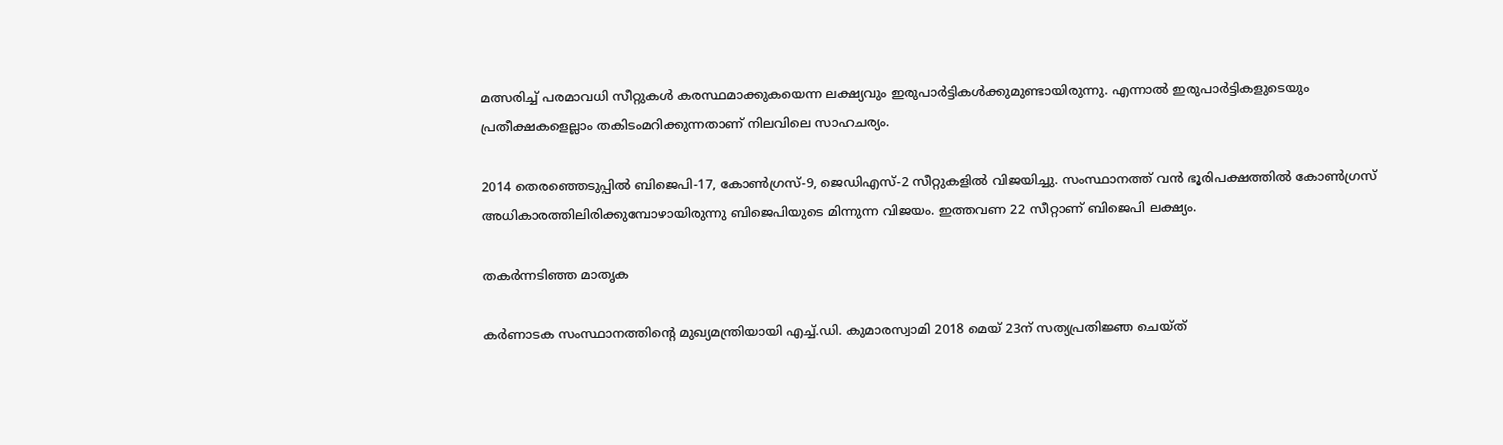മത്സരിച്ച് പരമാവധി സീറ്റുകള്‍ കരസ്ഥമാക്കുകയെന്ന ലക്ഷ്യവും ഇരുപാര്‍ട്ടികള്‍ക്കുമുണ്ടായിരുന്നു. എന്നാല്‍ ഇരുപാര്‍ട്ടികളുടെയും പ്രതീക്ഷകളെല്ലാം തകിടംമറിക്കുന്നതാണ് നിലവിലെ സാഹചര്യം.

2014 തെരഞ്ഞെടുപ്പില്‍ ബിജെപി-17, കോണ്‍ഗ്രസ്-9, ജെഡിഎസ്-2 സീറ്റുകളില്‍ വിജയിച്ചു. സംസ്ഥാനത്ത് വന്‍ ഭൂരിപക്ഷത്തില്‍ കോണ്‍ഗ്രസ് അധികാരത്തിലിരിക്കുമ്പോഴായിരുന്നു ബിജെപിയുടെ മിന്നുന്ന വിജയം. ഇത്തവണ 22 സീറ്റാണ് ബിജെപി ലക്ഷ്യം.

തകര്‍ന്നടിഞ്ഞ മാതൃക

കര്‍ണാടക സംസ്ഥാനത്തിന്റെ മുഖ്യമന്ത്രിയായി എച്ച്.ഡി. കുമാരസ്വാമി 2018 മെയ് 23ന് സത്യപ്രതിജ്ഞ ചെയ്ത്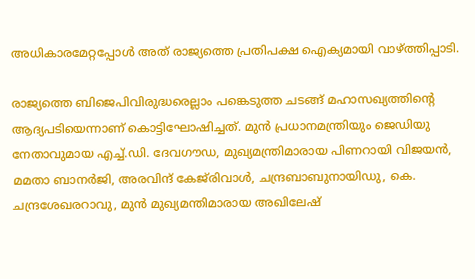അധികാരമേറ്റപ്പോള്‍ അത് രാജ്യത്തെ പ്രതിപക്ഷ ഐക്യമായി വാഴ്‌ത്തിപ്പാടി.

രാജ്യത്തെ ബിജെപിവിരുദ്ധരെല്ലാം പങ്കെടുത്ത ചടങ്ങ് മഹാസഖ്യത്തിന്റെ ആദ്യപടിയെന്നാണ് കൊട്ടിഘോഷിച്ചത്. മുന്‍ പ്രധാനമന്ത്രിയും ജെഡിയു നേതാവുമായ എച്ച്.ഡി. ദേവഗൗഡ, മുഖ്യമന്ത്രിമാരായ പിണറായി വിജയന്‍, മമതാ ബാനര്‍ജി, അരവിന്ദ് കേജ്‌രിവാള്‍, ചന്ദ്രബാബുനായിഡു, കെ. ചന്ദ്രശേഖരറാവു, മുന്‍ മുഖ്യമന്തിമാരായ അഖിലേഷ്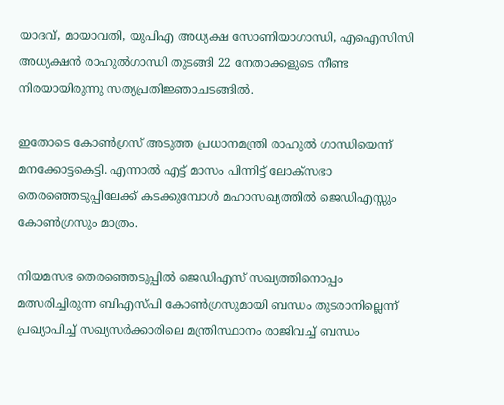യാദവ്, മായാവതി, യുപിഎ അധ്യക്ഷ സോണിയാഗാന്ധി, എഐസിസി അധ്യക്ഷന്‍ രാഹുല്‍ഗാന്ധി തുടങ്ങി 22 നേതാക്കളുടെ നീണ്ട നിരയായിരുന്നു സത്യപ്രതിജ്ഞാചടങ്ങില്‍.

ഇതോടെ കോണ്‍ഗ്രസ് അടുത്ത പ്രധാനമന്ത്രി രാഹുല്‍ ഗാന്ധിയെന്ന് മനക്കോട്ടകെട്ടി. എന്നാല്‍ എട്ട് മാസം പിന്നിട്ട് ലോക്‌സഭാ തെരഞ്ഞെടുപ്പിലേക്ക് കടക്കുമ്പോള്‍ മഹാസഖ്യത്തില്‍ ജെഡിഎസ്സും കോണ്‍ഗ്രസും മാത്രം.

നിയമസഭ തെരഞ്ഞെടുപ്പില്‍ ജെഡിഎസ് സഖ്യത്തിനൊപ്പം മത്സരിച്ചിരുന്ന ബിഎസ്പി കോണ്‍ഗ്രസുമായി ബന്ധം തുടരാനില്ലെന്ന് പ്രഖ്യാപിച്ച് സഖ്യസര്‍ക്കാരിലെ മന്ത്രിസ്ഥാനം രാജിവച്ച് ബന്ധം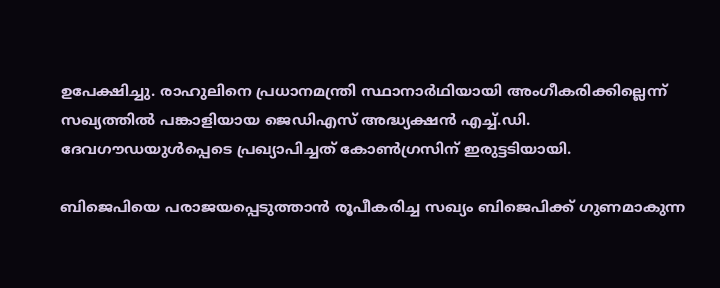ഉപേക്ഷിച്ചു. രാഹുലിനെ പ്രധാനമന്ത്രി സ്ഥാനാര്‍ഥിയായി അംഗീകരിക്കില്ലെന്ന് സഖ്യത്തില്‍ പങ്കാളിയായ ജെഡിഎസ് അദ്ധ്യക്ഷന്‍ എച്ച്.ഡി. ദേവഗൗഡയുള്‍പ്പെടെ പ്രഖ്യാപിച്ചത് കോണ്‍ഗ്രസിന് ഇരുട്ടടിയായി.

ബിജെപിയെ പരാജയപ്പെടുത്താന്‍ രൂപീകരിച്ച സഖ്യം ബിജെപിക്ക് ഗുണമാകുന്ന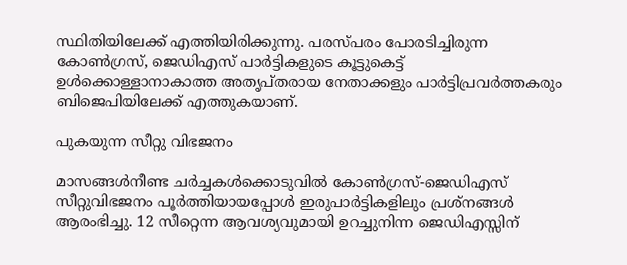സ്ഥിതിയിലേക്ക് എത്തിയിരിക്കുന്നു. പരസ്പരം പോരടിച്ചിരുന്ന കോണ്‍ഗ്രസ്, ജെഡിഎസ് പാര്‍ട്ടികളുടെ കൂട്ടുകെട്ട് ഉള്‍ക്കൊള്ളാനാകാത്ത അതൃപ്തരായ നേതാക്കളും പാര്‍ട്ടിപ്രവര്‍ത്തകരും ബിജെപിയിലേക്ക് എത്തുകയാണ്.

പുകയുന്ന സീറ്റു വിഭജനം

മാസങ്ങള്‍നീണ്ട ചര്‍ച്ചകള്‍ക്കൊടുവില്‍ കോണ്‍ഗ്രസ്-ജെഡിഎസ് സീറ്റുവിഭജനം പൂര്‍ത്തിയായപ്പോള്‍ ഇരുപാര്‍ട്ടികളിലും പ്രശ്‌നങ്ങള്‍ ആരംഭിച്ചു. 12 സീറ്റെന്ന ആവശ്യവുമായി ഉറച്ചുനിന്ന ജെഡിഎസ്സിന്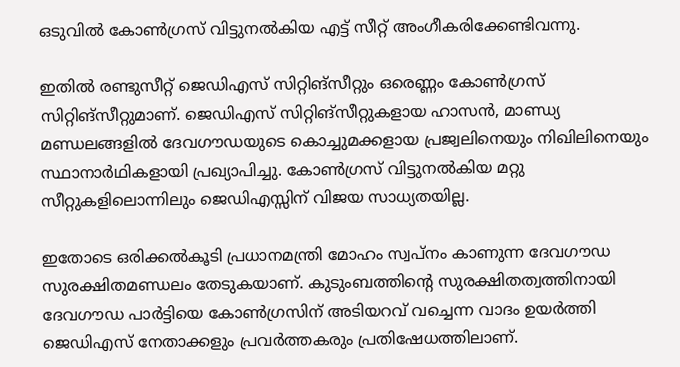ഒടുവില്‍ കോണ്‍ഗ്രസ് വിട്ടുനല്‍കിയ എട്ട് സീറ്റ് അംഗീകരിക്കേണ്ടിവന്നു.

ഇതില്‍ രണ്ടുസീറ്റ് ജെഡിഎസ് സിറ്റിങ്‌സീറ്റും ഒരെണ്ണം കോണ്‍ഗ്രസ് സിറ്റിങ്‌സീറ്റുമാണ്. ജെഡിഎസ് സിറ്റിങ്‌സീറ്റുകളായ ഹാസന്‍, മാണ്ഡ്യ മണ്ഡലങ്ങളില്‍ ദേവഗൗഡയുടെ കൊച്ചുമക്കളായ പ്രജ്വലിനെയും നിഖിലിനെയും സ്ഥാനാര്‍ഥികളായി പ്രഖ്യാപിച്ചു. കോണ്‍ഗ്രസ് വിട്ടുനല്‍കിയ മറ്റു സീറ്റുകളിലൊന്നിലും ജെഡിഎസ്സിന് വിജയ സാധ്യതയില്ല.

ഇതോടെ ഒരിക്കല്‍കൂടി പ്രധാനമന്ത്രി മോഹം സ്വപ്‌നം കാണുന്ന ദേവഗൗഡ സുരക്ഷിതമണ്ഡലം തേടുകയാണ്. കുടുംബത്തിന്റെ സുരക്ഷിതത്വത്തിനായി ദേവഗൗഡ പാര്‍ട്ടിയെ കോണ്‍ഗ്രസിന് അടിയറവ് വച്ചെന്ന വാദം ഉയര്‍ത്തി ജെഡിഎസ് നേതാക്കളും പ്രവര്‍ത്തകരും പ്രതിഷേധത്തിലാണ്.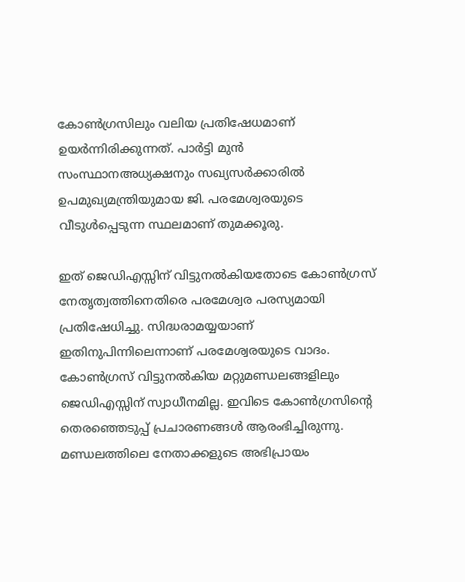കോണ്‍ഗ്രസിലും വലിയ പ്രതിഷേധമാണ് ഉയര്‍ന്നിരിക്കുന്നത്. പാര്‍ട്ടി മുന്‍ സംസ്ഥാനഅധ്യക്ഷനും സഖ്യസര്‍ക്കാരില്‍ ഉപമുഖ്യമന്ത്രിയുമായ ജി. പരമേശ്വരയുടെ വീടുള്‍പ്പെടുന്ന സ്ഥലമാണ് തുമക്കൂരു.

ഇത് ജെഡിഎസ്സിന് വിട്ടുനല്‍കിയതോടെ കോണ്‍ഗ്രസ് നേതൃത്വത്തിനെതിരെ പരമേശ്വര പരസ്യമായി പ്രതിഷേധിച്ചു. സിദ്ധരാമയ്യയാണ് ഇതിനുപിന്നിലെന്നാണ് പരമേശ്വരയുടെ വാദം. കോണ്‍ഗ്രസ് വിട്ടുനല്‍കിയ മറ്റുമണ്ഡലങ്ങളിലും ജെഡിഎസ്സിന് സ്വാധീനമില്ല. ഇവിടെ കോണ്‍ഗ്രസിന്റെ തെരഞ്ഞെടുപ്പ് പ്രചാരണങ്ങള്‍ ആരംഭിച്ചിരുന്നു. മണ്ഡലത്തിലെ നേതാക്കളുടെ അഭിപ്രായം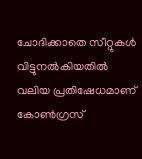ചോദിക്കാതെ സീറ്റുകള്‍ വിട്ടുനല്‍കിയതില്‍ വലിയ പ്രതിഷേധമാണ് കോണ്‍ഗ്രസ്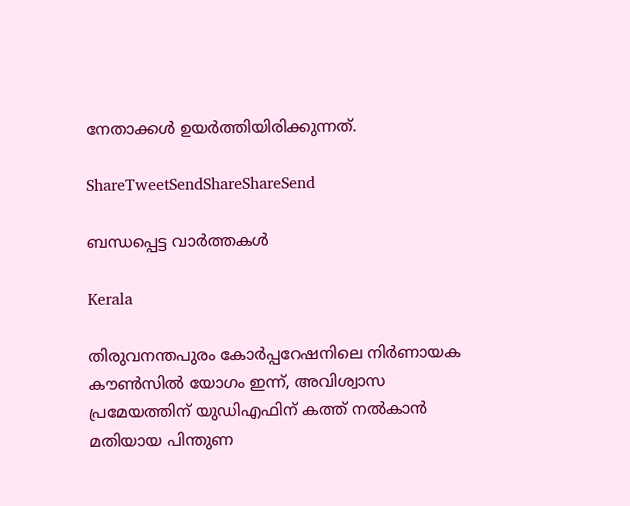നേതാക്കള്‍ ഉയര്‍ത്തിയിരിക്കുന്നത്.

ShareTweetSendShareShareSend

ബന്ധപ്പെട്ട വാര്‍ത്തകള്‍

Kerala

തിരുവനന്തപുരം കോർപ്പറേഷനിലെ നിർണായക കൗൺസിൽ യോഗം ഇന്ന്, അവിശ്വാസ പ്രമേയത്തിന് യുഡിഎഫിന് കത്ത് നൽകാൻ മതിയായ പിന്തുണ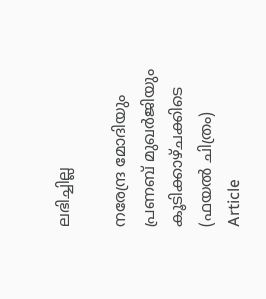ലഭിച്ചില്ല

നരേന്ദ്ര മോദിയും പ്രണബ് മുഖര്‍ജിയും കൂടിക്കാഴ്ചക്കിടെ (ഫയല്‍ ചിത്രം)
Article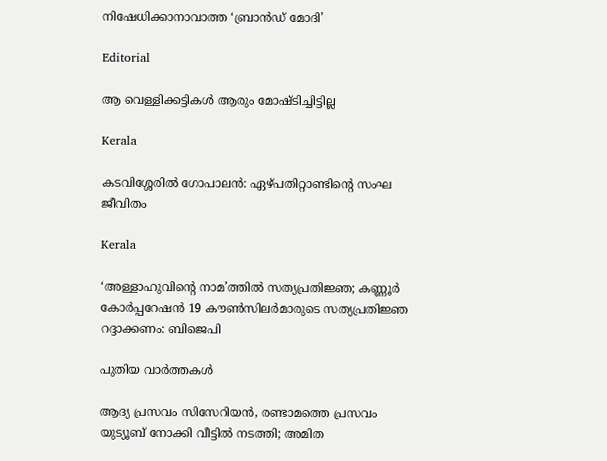നിഷേധിക്കാനാവാത്ത ‘ബ്രാന്‍ഡ് മോദി’

Editorial

ആ വെള്ളിക്കട്ടികള്‍ ആരും മോഷ്ടിച്ചിട്ടില്ല

Kerala

കടവിശ്ശേരില്‍ ഗോപാലന്‍: ഏഴ്പതിറ്റാണ്ടിന്റെ സംഘ ജീവിതം

Kerala

‘അള്ളാഹുവിന്റെ നാമ’ത്തില്‍ സത്യപ്രതിജ്ഞ; കണ്ണൂര്‍ കോര്‍പ്പറേഷന്‍ 19 കൗണ്‍സിലര്‍മാരുടെ സത്യപ്രതിജ്ഞ റദ്ദാക്കണം: ബിജെപി

പുതിയ വാര്‍ത്തകള്‍

ആദ്യ പ്രസവം സിസേറിയൻ, രണ്ടാമത്തെ പ്രസവം യുട്യൂബ് നോക്കി വീട്ടിൽ നടത്തി; അമിത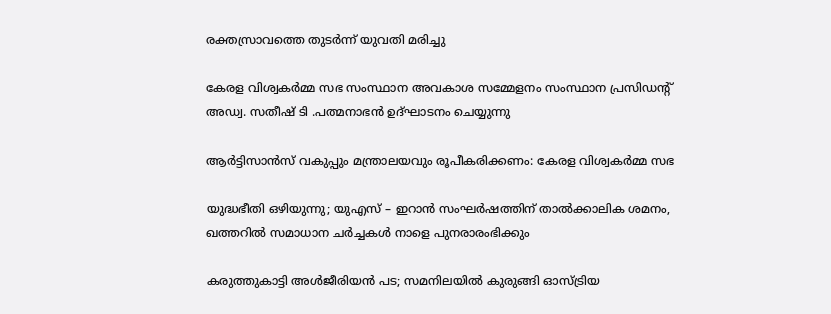രക്തസ്രാവത്തെ തുടർന്ന് യുവതി മരിച്ചു

കേരള വിശ്വകര്‍മ്മ സഭ സംസ്ഥാന അവകാശ സമ്മേളനം സംസ്ഥാന പ്രസിഡന്റ് അഡ്വ. സതീഷ് ടി .പത്മനാഭന്‍ ഉദ്ഘാടനം ചെയ്യുന്നു

ആര്‍ട്ടിസാന്‍സ് വകുപ്പും മന്ത്രാലയവും രൂപീകരിക്കണം: കേരള വിശ്വകര്‍മ്മ സഭ

യുദ്ധഭീതി ഒഴിയുന്നു; യുഎസ് – ഇറാൻ സംഘർഷത്തിന് താൽക്കാലിക ശമനം, ഖത്തറിൽ സമാധാന ചർച്ചകൾ നാളെ പുനരാരംഭിക്കും

കരുത്തുകാട്ടി അള്‍ജീരിയന്‍ പട; സമനിലയില്‍ കുരുങ്ങി ഓസ്ട്രിയ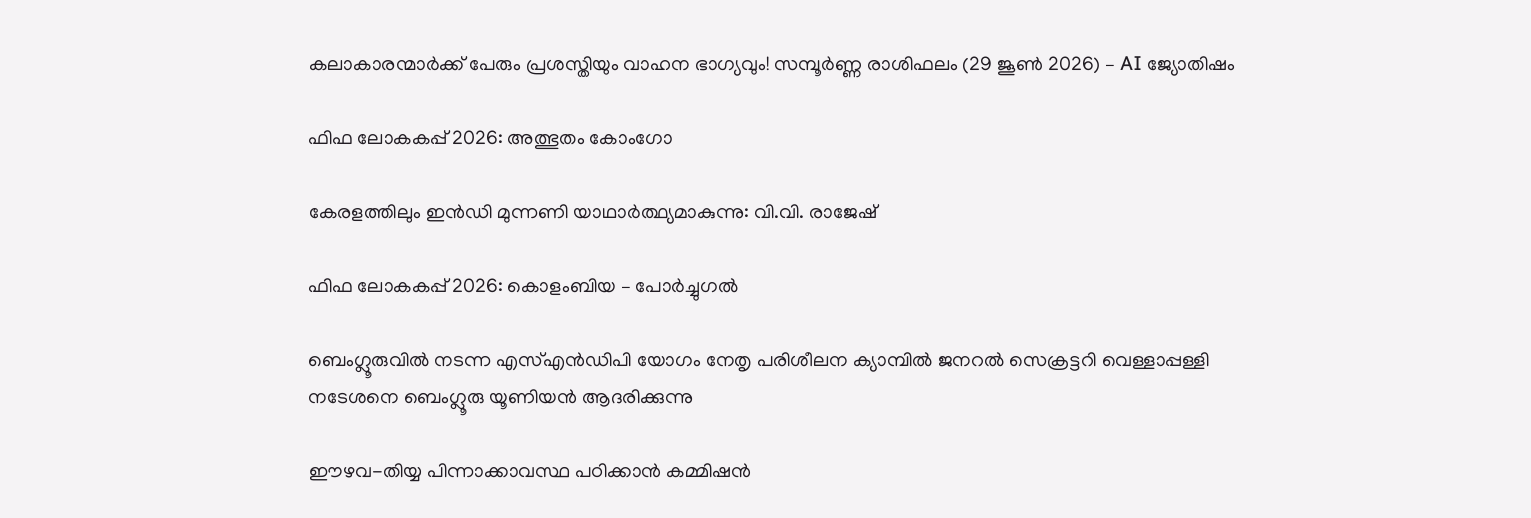കലാകാരന്മാർക്ക് പേരും പ്രശസ്തിയും വാഹന ഭാഗ്യവും! സമ്പൂർണ്ണ രാശിഫലം (29 ജൂൺ 2026) – AI ജ്യോതിഷം

ഫിഫ ലോകകപ്പ് 2026: അത്ഭുതം കോംഗോ

കേരളത്തിലും ഇന്‍ഡി മുന്നണി യാഥാര്‍ത്ഥ്യമാകുന്നു: വി.വി. രാജേഷ്

ഫിഫ ലോകകപ്പ് 2026: കൊളംബിയ – പോര്‍ച്ചുഗല്‍

ബെംഗ്ലൂരുവില്‍ നടന്ന എസ്എന്‍ഡിപി യോഗം നേതൃ പരിശീലന ക്യാമ്പില്‍ ജനറല്‍ സെക്രട്ടറി വെള്ളാപ്പള്ളി നടേശനെ ബെംഗ്ലൂരു യൂണിയന്‍ ആദരിക്കുന്നു

ഈഴവ-തിയ്യ പിന്നാക്കാവസ്ഥ പഠിക്കാൻ കമ്മിഷൻ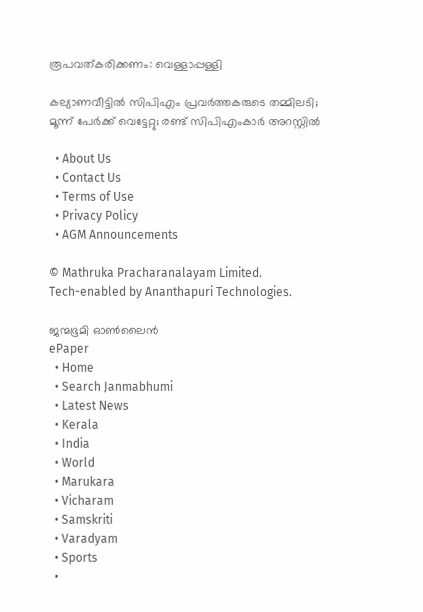രൂപവത്കരിക്കണം: വെള്ളാപ്പള്ളി

കല്യാണവീട്ടിൽ സിപിഎം പ്രവർത്തകരുടെ തമ്മിലടി; മൂന്ന് പേർക്ക് വെട്ടേറ്റു; രണ്ട് സിപിഎംകാർ അറസ്റ്റിൽ

  • About Us
  • Contact Us
  • Terms of Use
  • Privacy Policy
  • AGM Announcements

© Mathruka Pracharanalayam Limited.
Tech-enabled by Ananthapuri Technologies.

ജന്മഭൂമി ഓണ്‍ലൈന്‍
ePaper
  • Home
  • Search Janmabhumi
  • Latest News
  • Kerala
  • India
  • World
  • Marukara
  • Vicharam
  • Samskriti
  • Varadyam
  • Sports
  •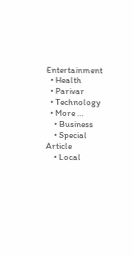Entertainment
  • Health
  • Parivar
  • Technology
  • More …
    • Business
    • Special Article
    • Local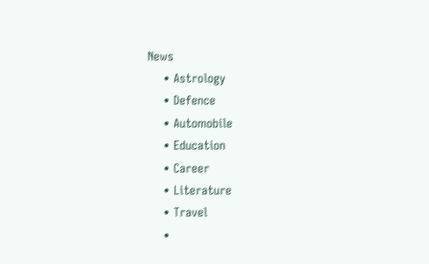News
    • Astrology
    • Defence
    • Automobile
    • Education
    • Career
    • Literature
    • Travel
    •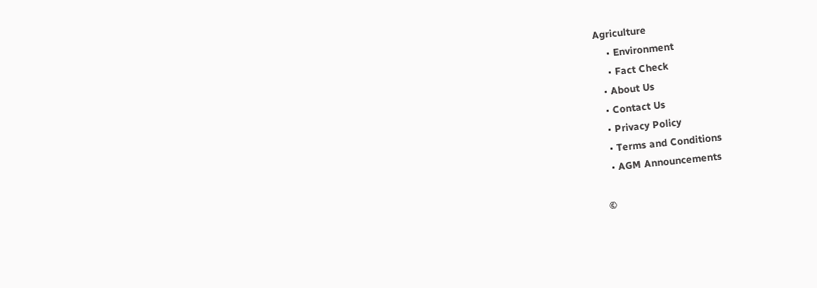Agriculture
    • Environment
    • Fact Check
  • About Us
  • Contact Us
  • Privacy Policy
  • Terms and Conditions
  • AGM Announcements

©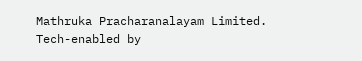Mathruka Pracharanalayam Limited.
Tech-enabled by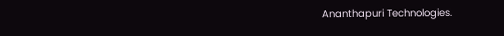Ananthapuri Technologies.